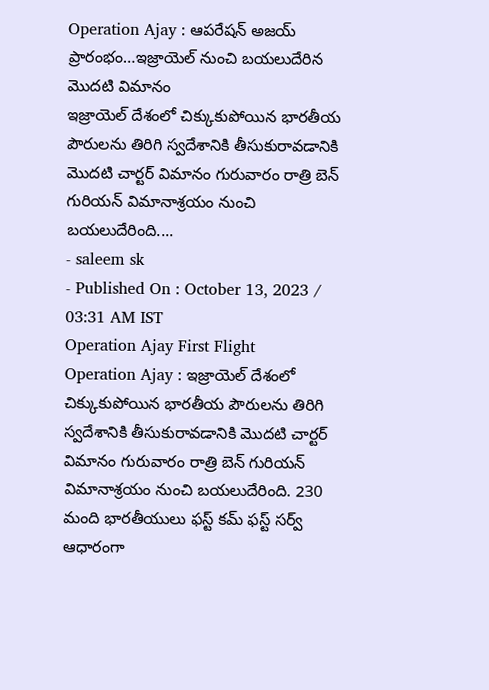Operation Ajay : ఆపరేషన్ అజయ్ ప్రారంభం…ఇజ్రాయెల్ నుంచి బయలుదేరిన మొదటి విమానం
ఇజ్రాయెల్ దేశంలో చిక్కుకుపోయిన భారతీయ పౌరులను తిరిగి స్వదేశానికి తీసుకురావడానికి మొదటి చార్టర్ విమానం గురువారం రాత్రి బెన్ గురియన్ విమానాశ్రయం నుంచి బయలుదేరింది....
- saleem sk
- Published On : October 13, 2023 / 03:31 AM IST
Operation Ajay First Flight
Operation Ajay : ఇజ్రాయెల్ దేశంలో చిక్కుకుపోయిన భారతీయ పౌరులను తిరిగి స్వదేశానికి తీసుకురావడానికి మొదటి చార్టర్ విమానం గురువారం రాత్రి బెన్ గురియన్ విమానాశ్రయం నుంచి బయలుదేరింది. 230 మంది భారతీయులు ఫస్ట్ కమ్ ఫస్ట్ సర్వ్ ఆధారంగా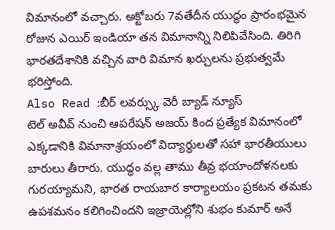విమానంలో వచ్చారు. అక్టోబరు 7వతేదీన యుద్ధం ప్రారంభమైన రోజున ఎయిర్ ఇండియా తన విమానాన్ని నిలిపివేసింది. తిరిగి భారతదేశానికి వచ్చిన వారి విమాన ఖర్చులను ప్రభుత్వమే భరిస్తోంది.
Also Read :బీర్ లవర్స్కు వెరీ బ్యాడ్ న్యూస్
టెల్ అవీవ్ నుంచి ఆపరేషన్ అజయ్ కింద ప్రత్యేక విమానంలో ఎక్కడానికి విమానాశ్రయంలో విద్యార్థులతో సహా భారతీయులు బారులు తీరారు. యుద్ధం వల్ల తాము తీవ్ర భయాందోళనలకు గురయ్యామని, భారత రాయబార కార్యాలయం ప్రకటన తమకు ఉపశమనం కలిగించిందని ఇజ్రాయెల్లోని శుభం కుమార్ అనే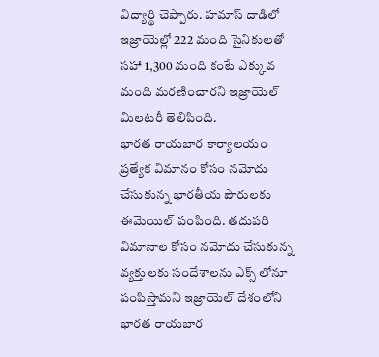విద్యార్థి చెప్పారు. హమాస్ దాడిలో ఇజ్రాయెల్లో 222 మంది సైనికులతో సహా 1,300 మంది కంటే ఎక్కువ మంది మరణించారని ఇజ్రాయెల్ మిలటరీ తెలిపింది.
భారత రాయబార కార్యాలయం ప్రత్యేక విమానం కోసం నమోదు చేసుకున్న భారతీయ పౌరులకు ఈమెయిల్ పంపింది. తదుపరి విమానాల కోసం నమోదు చేసుకున్న వ్యక్తులకు సందేశాలను ఎక్స్ లోనూ పంపిస్తామని ఇజ్రాయెల్ దేశంలోని భారత రాయబార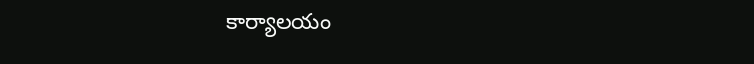కార్యాలయం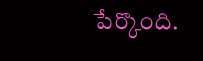పేర్కొంది.